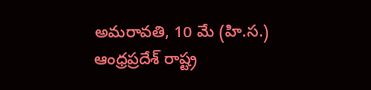అమరావతి, 10 మే (హి.స.)
ఆంధ్రప్రదేశ్ రాష్ట్ర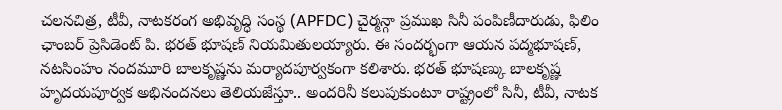చలనచిత్ర, టీవీ, నాటకరంగ అభివృద్ధి సంస్థ (APFDC) చైర్మన్గా ప్రముఖ సినీ పంపిణీదారుడు, ఫిలిం ఛాంబర్ ప్రెసిడెంట్ పి. భరత్ భూషణ్ నియమితులయ్యారు. ఈ సందర్భంగా ఆయన పద్మభూషణ్, నటసింహం నందమూరి బాలకృష్ణను మర్యాదపూర్వకంగా కలిశారు. భరత్ భూషణ్కు బాలకృష్ణ హృదయపూర్వక అభినందనలు తెలియజేస్తూ.. అందరినీ కలుపుకుంటూ రాష్ట్రంలో సినీ, టీవీ, నాటక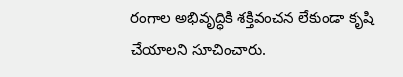రంగాల అభివృద్ధికి శక్తివంచన లేకుండా కృషి చేయాలని సూచించారు.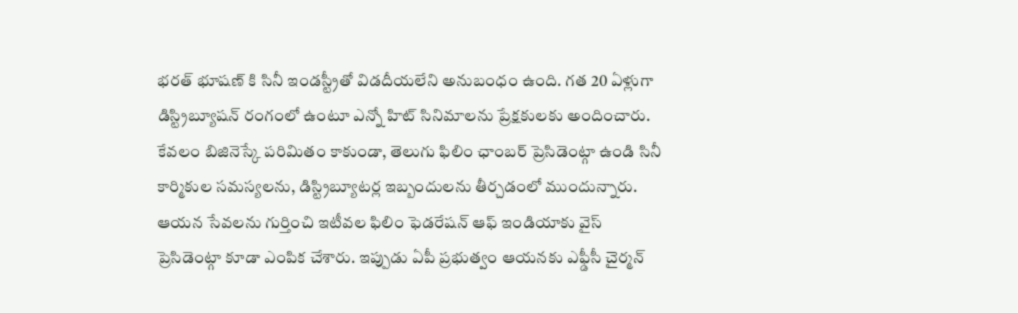భరత్ భూషణ్ కి సినీ ఇండస్ట్రీతో విడదీయలేని అనుబంధం ఉంది. గత 20 ఏళ్లుగా డిస్ట్రిబ్యూషన్ రంగంలో ఉంటూ ఎన్నో హిట్ సినిమాలను ప్రేక్షకులకు అందించారు. కేవలం బిజినెస్కే పరిమితం కాకుండా, తెలుగు ఫిలిం ఛాంబర్ ప్రెసిడెంట్గా ఉండి సినీ కార్మికుల సమస్యలను, డిస్ట్రిబ్యూటర్ల ఇబ్బందులను తీర్చడంలో ముందున్నారు. ఆయన సేవలను గుర్తించి ఇటీవల ఫిలిం ఫెడరేషన్ ఆఫ్ ఇండియాకు వైస్ ప్రెసిడెంట్గా కూడా ఎంపిక చేశారు. ఇప్పుడు ఏపీ ప్రభుత్వం ఆయనకు ఎఫ్డీసీ చైర్మన్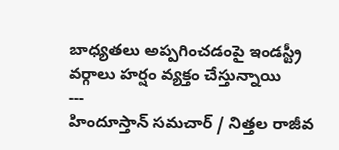బాధ్యతలు అప్పగించడంపై ఇండస్ట్రీ వర్గాలు హర్షం వ్యక్తం చేస్తున్నాయి
---
హిందూస్తాన్ సమచార్ / నిత్తల రాజీవ